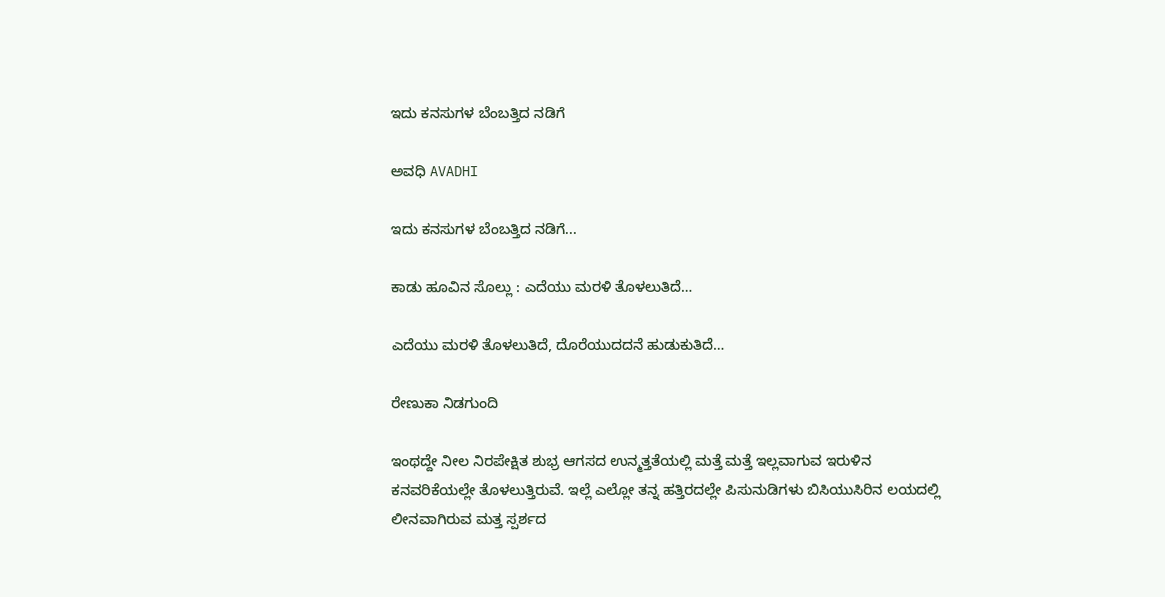ಇದು ಕನಸುಗಳ ಬೆಂಬತ್ತಿದ ನಡಿಗೆ‍

ಅವಧಿ AVADHI

ಇದು ಕನಸುಗಳ ಬೆಂಬತ್ತಿದ ನಡಿಗೆ...

ಕಾಡು ಹೂವಿನ ಸೊಲ್ಲು : ಎದೆಯು ಮರಳಿ ತೊಳಲುತಿದೆ…

ಎದೆಯು ಮರಳಿ ತೊಳಲುತಿದೆ, ದೊರೆಯುದದನೆ ಹುಡುಕುತಿದೆ…

ರೇಣುಕಾ ನಿಡಗುಂದಿ

ಇಂಥದ್ದೇ ನೀಲ ನಿರಪೇಕ್ಷಿತ ಶುಭ್ರ ಆಗಸದ ಉನ್ಮತ್ತತೆಯಲ್ಲಿ ಮತ್ತೆ ಮತ್ತೆ ಇಲ್ಲವಾಗುವ ಇರುಳಿನ ಕನವರಿಕೆಯಲ್ಲೇ ತೊಳಲುತ್ತಿರುವೆ. ಇಲ್ಲೆ ಎಲ್ಲೋ ತನ್ನ ಹತ್ತಿರದಲ್ಲೇ ಪಿಸುನುಡಿಗಳು ಬಿಸಿಯುಸಿರಿನ ಲಯದಲ್ಲಿ ಲೀನವಾಗಿರುವ ಮತ್ತ ಸ್ಪರ್ಶದ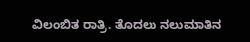ವಿಲಂಬಿತ ರಾತ್ರಿ. ತೊದಲು ನಲುಮಾತಿನ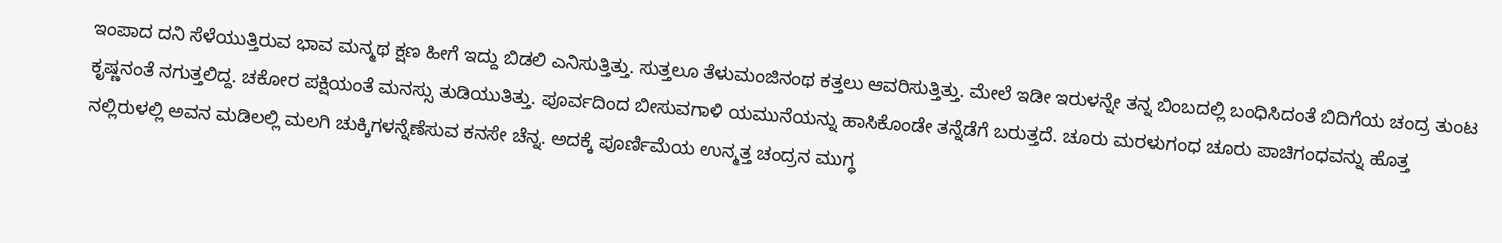ಇಂಪಾದ ದನಿ ಸೆಳೆಯುತ್ತಿರುವ ಭಾವ ಮನ್ಮಥ ಕ್ಷಣ ಹೀಗೆ ಇದ್ದು ಬಿಡಲಿ ಎನಿಸುತ್ತಿತ್ತು. ಸುತ್ತಲೂ ತೆಳುಮಂಜಿನಂಥ ಕತ್ತಲು ಆವರಿಸುತ್ತಿತ್ತು. ಮೇಲೆ ಇಡೀ ಇರುಳನ್ನೇ ತನ್ನ ಬಿಂಬದಲ್ಲಿ ಬಂಧಿಸಿದಂತೆ ಬಿದಿಗೆಯ ಚಂದ್ರ ತುಂಟ ಕೃಷ್ಣನಂತೆ ನಗುತ್ತಲಿದ್ದ. ಚಕೋರ ಪಕ್ಷಿಯಂತೆ ಮನಸ್ಸು ತುಡಿಯುತಿತ್ತು. ಪೂರ್ವದಿಂದ ಬೀಸುವಗಾಳಿ ಯಮುನೆಯನ್ನು ಹಾಸಿಕೊಂಡೇ ತನ್ನೆಡೆಗೆ ಬರುತ್ತದೆ. ಚೂರು ಮರಳುಗಂಧ ಚೂರು ಪಾಚಿಗಂಧವನ್ನು ಹೊತ್ತ ನಲ್ಲಿರುಳಲ್ಲಿ ಅವನ ಮಡಿಲಲ್ಲಿ ಮಲಗಿ ಚುಕ್ಕಿಗಳನ್ನೆಣೆಸುವ ಕನಸೇ ಚೆನ್ನ. ಅದಕ್ಕೆ ಪೂರ್ಣಿಮೆಯ ಉನ್ಮತ್ತ ಚಂದ್ರನ ಮುಗ್ಧ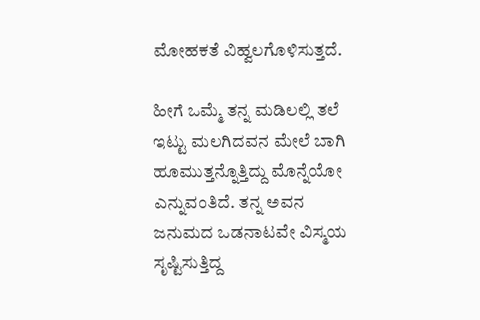ಮೋಹಕತೆ ವಿಹ್ವಲಗೊಳಿಸುತ್ತದೆ.

ಹೀಗೆ ಒಮ್ಮೆ ತನ್ನ ಮಡಿಲಲ್ಲಿ ತಲೆ ಇಟ್ಟು ಮಲಗಿದವನ ಮೇಲೆ ಬಾಗಿ ಹೂಮುತ್ತನ್ನೊತ್ತಿದ್ದು ಮೊನ್ನೆಯೋ ಎನ್ನುವಂತಿದೆ. ತನ್ನ ಅವನ ಜನುಮದ ಒಡನಾಟವೇ ವಿಸ್ಮಯ ಸೃಷ್ಟಿಸುತ್ತಿದ್ದ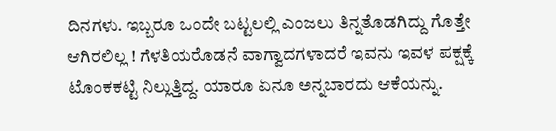ದಿನಗಳು. ಇಬ್ಬರೂ ಒಂದೇ ಬಟ್ಟಲಲ್ಲಿ ಎಂಜಲು ತಿನ್ನತೊಡಗಿದ್ದು ಗೊತ್ತೇ ಆಗಿರಲಿಲ್ಲ ! ಗೆಳತಿಯರೊಡನೆ ವಾಗ್ವಾದಗಳಾದರೆ ಇವನು ಇವಳ ಪಕ್ಷಕ್ಕೆ ಟೊಂಕಕಟ್ಟಿ ನಿಲ್ಲುತ್ತಿದ್ದ. ಯಾರೂ ಏನೂ ಅನ್ನಬಾರದು ಆಕೆಯನ್ನು.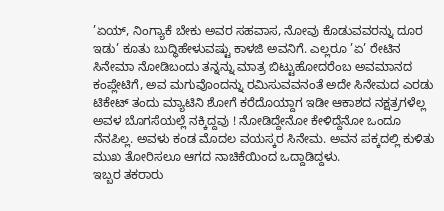’ಏಯ್, ನಿಂಗ್ಯಾಕೆ ಬೇಕು ಅವರ ಸಹವಾಸ, ನೋವು ಕೊಡುವವರನ್ನು ದೂರ ಇಡು’ ಕೂತು ಬುದ್ಧಿಹೇಳುವಷ್ಟು ಕಾಳಜಿ ಅವನಿಗೆ. ಎಲ್ಲರೂ ’ಏ’ ರೇಟಿನ ಸಿನೇಮಾ ನೋಡಿಬಂದು ತನ್ನನ್ನು ಮಾತ್ರ ಬಿಟ್ಟುಹೋದರೆಂಬ ಅವಮಾನದ ಕಂಪ್ಲೇಟಿಗೆ, ಅವ ಮಗುವೊಂದನ್ನು ರಮಿಸುವವನಂತೆ ಅದೇ ಸಿನೇಮದ ಎರಡು ಟಿಕೇಟ್ ತಂದು ಮ್ಯಾಟಿನಿ ಶೋಗೆ ಕರೆದೊಯ್ದಾಗ ಇಡೀ ಆಕಾಶದ ನಕ್ಷತ್ರಗಳೆಲ್ಲ ಅವಳ ಬೊಗಸೆಯಲ್ಲೆ ನಕ್ಕಿದ್ದವು ! ನೋಡಿದ್ದೇನೋ ಕೇಳಿದ್ದೆನೋ ಒಂದೂ ನೆನಪಿಲ್ಲ. ಅವಳು ಕಂಡ ಮೊದಲ ವಯಸ್ಕರ ಸಿನೇಮ. ಅವನ ಪಕ್ಕದಲ್ಲಿ ಕುಳಿತು ಮುಖ ತೋರಿಸಲೂ ಆಗದ ನಾಚಿಕೆಯಿಂದ ಒದ್ದಾಡಿದ್ದಳು.
ಇಬ್ಬರ ತಕರಾರು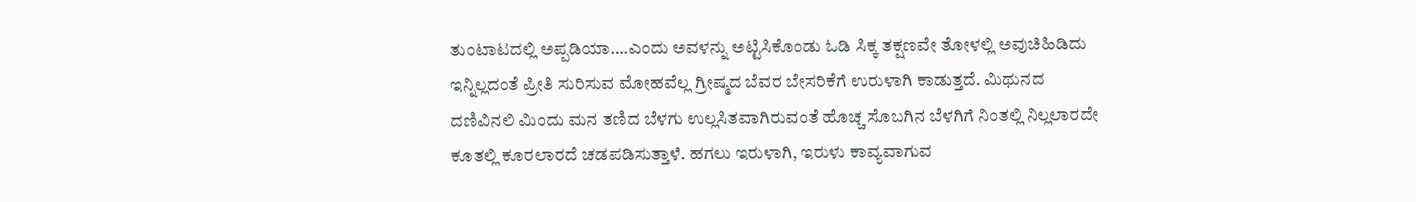ತುಂಟಾಟದಲ್ಲಿ ಅಪ್ಪಡಿಯಾ….ಎಂದು ಅವಳನ್ನು ಅಟ್ಟಿಸಿಕೊಂಡು ಓಡಿ ಸಿಕ್ಕ ತಕ್ಷಣವೇ ತೋಳಲ್ಲಿ ಅವುಚಿಹಿಡಿದು ಇನ್ನಿಲ್ಲದಂತೆ ಪ್ರೀತಿ ಸುರಿಸುವ ಮೋಹವೆಲ್ಲ ಗ್ರೀಷ್ಮದ ಬೆವರ ಬೇಸರಿಕೆಗೆ ಉರುಳಾಗಿ ಕಾಡುತ್ತದೆ. ಮಿಥುನದ ದಣಿವಿನಲಿ ಮಿಂದು ಮನ ತಣಿದ ಬೆಳಗು ಉಲ್ಲಸಿತವಾಗಿರುವಂತೆ ಹೊಚ್ಚ ಸೊಬಗಿನ ಬೆಳಗಿಗೆ ನಿಂತಲ್ಲಿ ನಿಲ್ಲಲಾರದೇ ಕೂತಲ್ಲಿ ಕೂರಲಾರದೆ ಚಡಪಡಿಸುತ್ತಾಳೆ. ಹಗಲು ಇರುಳಾಗಿ, ಇರುಳು ಕಾವ್ಯವಾಗುವ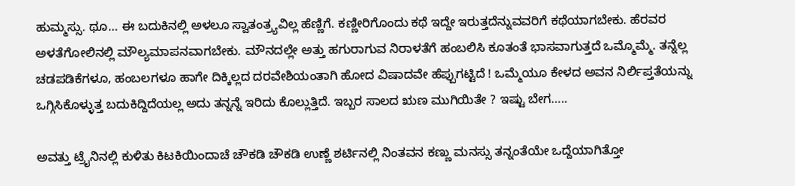ಹುಮ್ಮಸ್ಸು. ಥೂ… ಈ ಬದುಕಿನಲ್ಲಿ ಅಳಲೂ ಸ್ವಾತಂತ್ರ್ಯವಿಲ್ಲ ಹೆಣ್ಣಿಗೆ. ಕಣ್ಣೀರಿಗೊಂದು ಕಥೆ ಇದ್ದೇ ಇರುತ್ತದೆನ್ನುವವರಿಗೆ ಕಥೆಯಾಗಬೇಕು. ಹೆರವರ ಅಳತೆಗೋಲಿನಲ್ಲಿ ಮೌಲ್ಯಮಾಪನವಾಗಬೇಕು. ಮೌನದಲ್ಲೇ ಅತ್ತು ಹಗುರಾಗುವ ನಿರಾಳತೆಗೆ ಹಂಬಲಿಸಿ ಕೂತಂತೆ ಭಾಸವಾಗುತ್ತದೆ ಒಮ್ಮೊಮ್ಮೆ. ತನ್ನೆಲ್ಲ ಚಡಪಡಿಕೆಗಳೂ, ಹಂಬಲಗಳೂ ಹಾಗೇ ದಿಕ್ಕಿಲ್ಲದ ದರವೇಶಿಯಂತಾಗಿ ಹೋದ ವಿಷಾದವೇ ಹೆಪ್ಪುಗಟ್ಟಿದೆ ! ಒಮ್ಮೆಯೂ ಕೇಳದ ಅವನ ನಿರ್ಲಿಪ್ತತೆಯನ್ನು ಒಗ್ಗಿಸಿಕೊಳ್ಳುತ್ತ ಬದುಕಿದ್ದಿದೆಯಲ್ಲ ಅದು ತನ್ನನ್ನೆ ಇರಿದು ಕೊಲ್ಲುತ್ತಿದೆ. ಇಬ್ಬರ ಸಾಲದ ಋಣ ಮುಗಿಯಿತೇ ? ಇಷ್ಟು ಬೇಗ…..

ಅವತ್ತು ಟ್ರೈನಿನಲ್ಲಿ ಕುಳಿತು ಕಿಟಕಿಯಿಂದಾಚೆ ಚೌಕಡಿ ಚೌಕಡಿ ಉಣ್ಣೆ ಶರ್ಟಿನಲ್ಲಿ ನಿಂತವನ ಕಣ್ಣು ಮನಸ್ಸು ತನ್ನಂತೆಯೇ ಒದ್ದೆಯಾಗಿತ್ತೋ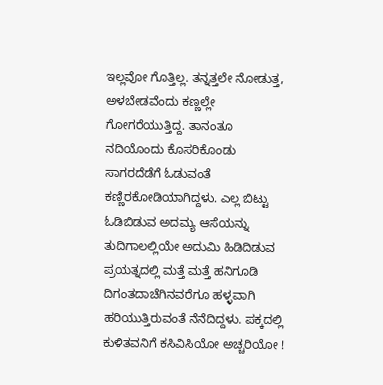ಇಲ್ಲವೋ ಗೊತ್ತಿಲ್ಲ. ತನ್ನತ್ತಲೇ ನೋಡುತ್ತ, ಅಳಬೇಡವೆಂದು ಕಣ್ಣಲ್ಲೇ ಗೋಗರೆಯುತ್ತಿದ್ದ. ತಾನಂತೂ ನದಿಯೊಂದು ಕೊಸರಿಕೊಂಡು ಸಾಗರದೆಡೆಗೆ ಓಡುವಂತೆ ಕಣ್ಣಿರಕೋಡಿಯಾಗಿದ್ದಳು. ಎಲ್ಲ ಬಿಟ್ಟು ಓಡಿಬಿಡುವ ಅದಮ್ಯ ಆಸೆಯನ್ನು ತುದಿಗಾಲಲ್ಲಿಯೇ ಅದುಮಿ ಹಿಡಿದಿಡುವ ಪ್ರಯತ್ನದಲ್ಲಿ ಮತ್ತೆ ಮತ್ತೆ ಹನಿಗೂಡಿ ದಿಗಂತದಾಚೆಗಿನವರೆಗೂ ಹಳ್ಳವಾಗಿ ಹರಿಯುತ್ತಿರುವಂತೆ ನೆನೆದಿದ್ದಳು. ಪಕ್ಕದಲ್ಲಿ ಕುಳಿತವನಿಗೆ ಕಸಿವಿಸಿಯೋ ಅಚ್ಚರಿಯೋ !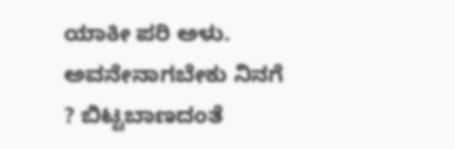ಯಾಕೀ ಪರಿ ಅಳು. ಅವನೇನಾಗಬೇಕು ನಿನಗೆ ? ಬಿಟ್ಟಬಾಣದಂತೆ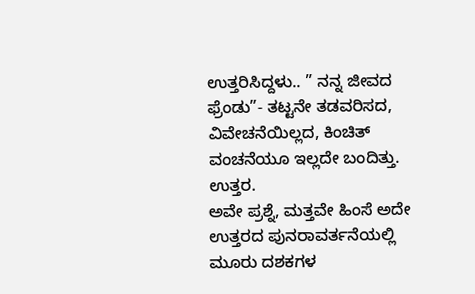ಉತ್ತರಿಸಿದ್ದಳು.. ” ನನ್ನ ಜೀವದ ಫ್ರೆಂಡು”- ತಟ್ಟನೇ ತಡವರಿಸದ, ವಿವೇಚನೆಯಿಲ್ಲದ, ಕಿಂಚಿತ್ ವಂಚನೆಯೂ ಇಲ್ಲದೇ ಬಂದಿತ್ತು. ಉತ್ತರ.
ಅವೇ ಪ್ರಶ್ನೆ, ಮತ್ತವೇ ಹಿಂಸೆ ಅದೇ ಉತ್ತರದ ಪುನರಾವರ್ತನೆಯಲ್ಲಿ ಮೂರು ದಶಕಗಳ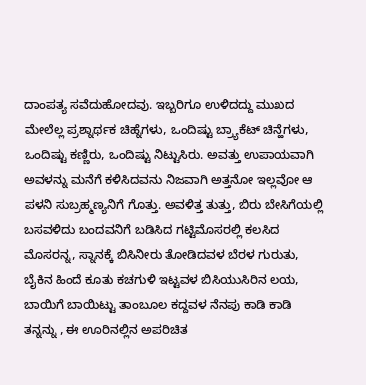ದಾಂಪತ್ಯ ಸವೆದುಹೋದವು. ಇಬ್ಬರಿಗೂ ಉಳಿದದ್ದು ಮುಖದ ಮೇಲೆಲ್ಲ ಪ್ರಶ್ನಾರ್ಥಕ ಚಿಹ್ನೆಗಳು, ಒಂದಿಷ್ಟು ಬ್ರ್ಯಾಕೆಟ್ ಚಿನ್ಹೆಗಳು, ಒಂದಿಷ್ಟು ಕಣ್ಣಿರು, ಒಂದಿಷ್ಟು ನಿಟ್ಟುಸಿರು. ಅವತ್ತು ಉಪಾಯವಾಗಿ ಅವಳನ್ನು ಮನೆಗೆ ಕಳಿಸಿದವನು ನಿಜವಾಗಿ ಅತ್ತನೋ ಇಲ್ಲವೋ ಆ ಪಳನಿ ಸುಬ್ರಹ್ಮಣ್ಯನಿಗೆ ಗೊತ್ತು. ಅವಳಿತ್ತ ತುತ್ತು, ಬಿರು ಬೇಸಿಗೆಯಲ್ಲಿ ಬಸವಳಿದು ಬಂದವನಿಗೆ ಬಡಿಸಿದ ಗಟ್ಟಿಮೊಸರಲ್ಲಿ ಕಲಸಿದ ಮೊಸರನ್ನ, ಸ್ನಾನಕ್ಕೆ ಬಿಸಿನೀರು ತೋಡಿದವಳ ಬೆರಳ ಗುರುತು, ಬೈಕಿನ ಹಿಂದೆ ಕೂತು ಕಚಗುಳಿ ಇಟ್ಟವಳ ಬಿಸಿಯುಸಿರಿನ ಲಯ, ಬಾಯಿಗೆ ಬಾಯಿಟ್ಟು ತಾಂಬೂಲ ಕದ್ದವಳ ನೆನಪು ಕಾಡಿ ಕಾಡಿ ತನ್ನನ್ನು , ಈ ಊರಿನಲ್ಲಿನ ಅಪರಿಚಿತ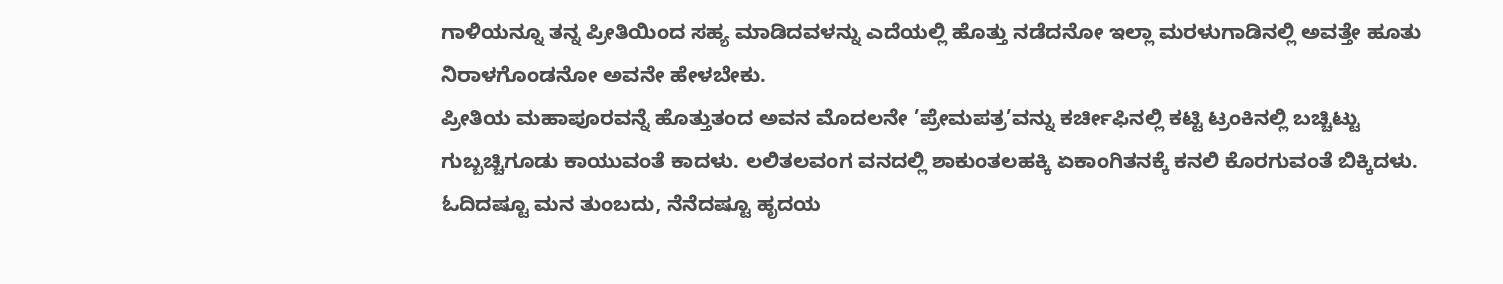ಗಾಳಿಯನ್ನೂ ತನ್ನ ಪ್ರೀತಿಯಿಂದ ಸಹ್ಯ ಮಾಡಿದವಳನ್ನು ಎದೆಯಲ್ಲಿ ಹೊತ್ತು ನಡೆದನೋ ಇಲ್ಲಾ ಮರಳುಗಾಡಿನಲ್ಲಿ ಅವತ್ತೇ ಹೂತು ನಿರಾಳಗೊಂಡನೋ ಅವನೇ ಹೇಳಬೇಕು.
ಪ್ರೀತಿಯ ಮಹಾಪೂರವನ್ನೆ ಹೊತ್ತುತಂದ ಅವನ ಮೊದಲನೇ ’ಪ್ರೇಮಪತ್ರ’ವನ್ನು ಕರ್ಚೀಫಿನಲ್ಲಿ ಕಟ್ಟಿ ಟ್ರಂಕಿನಲ್ಲಿ ಬಚ್ಚಿಟ್ಟು ಗುಬ್ಬಚ್ಚಿಗೂಡು ಕಾಯುವಂತೆ ಕಾದಳು. ಲಲಿತಲವಂಗ ವನದಲ್ಲಿ ಶಾಕುಂತಲಹಕ್ಕಿ ಏಕಾಂಗಿತನಕ್ಕೆ ಕನಲಿ ಕೊರಗುವಂತೆ ಬಿಕ್ಕಿದಳು. ಓದಿದಷ್ಟೂ ಮನ ತುಂಬದು, ನೆನೆದಷ್ಟೂ ಹೃದಯ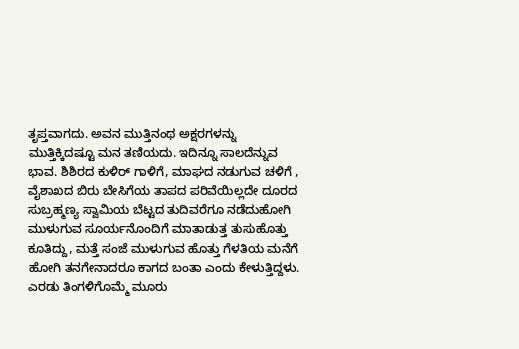ತೃಪ್ತವಾಗದು. ಅವನ ಮುತ್ತಿನಂಥ ಅಕ್ಷರಗಳನ್ನು ಮುತ್ತಿಕ್ಕಿದಷ್ಟೂ ಮನ ತಣಿಯದು. ಇದಿನ್ನೂ ಸಾಲದೆನ್ನುವ ಭಾವ. ಶಿಶಿರದ ಕುಳಿರ್ ಗಾಳಿಗೆ, ಮಾಘದ ನಡುಗುವ ಚಳಿಗೆ , ವೈಶಾಖದ ಬಿರು ಬೇಸಿಗೆಯ ತಾಪದ ಪರಿವೆಯಿಲ್ಲದೇ ದೂರದ ಸುಬ್ರಹ್ಮಣ್ಯ ಸ್ವಾಮಿಯ ಬೆಟ್ಟದ ತುದಿವರೆಗೂ ನಡೆದುಹೋಗಿ ಮುಳುಗುವ ಸೂರ್ಯನೊಂದಿಗೆ ಮಾತಾಡುತ್ತ ತುಸುಹೊತ್ತು ಕೂತಿದ್ದು, ಮತ್ತೆ ಸಂಜೆ ಮುಳುಗುವ ಹೊತ್ತು ಗೆಳತಿಯ ಮನೆಗೆ ಹೋಗಿ ತನಗೇನಾದರೂ ಕಾಗದ ಬಂತಾ ಎಂದು ಕೇಳುತ್ತಿದ್ದಳು. ಎರಡು ತಿಂಗಳಿಗೊಮ್ಮೆ ಮೂರು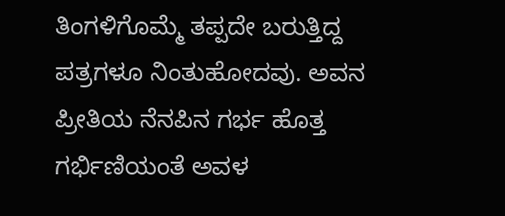ತಿಂಗಳಿಗೊಮ್ಮೆ ತಪ್ಪದೇ ಬರುತ್ತಿದ್ದ ಪತ್ರಗಳೂ ನಿಂತುಹೋದವು. ಅವನ ಪ್ರೀತಿಯ ನೆನಪಿನ ಗರ್ಭ ಹೊತ್ತ ಗರ್ಭಿಣಿಯಂತೆ ಅವಳ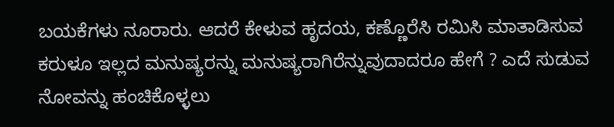ಬಯಕೆಗಳು ನೂರಾರು. ಆದರೆ ಕೇಳುವ ಹೃದಯ, ಕಣ್ಣೊರೆಸಿ ರಮಿಸಿ ಮಾತಾಡಿಸುವ ಕರುಳೂ ಇಲ್ಲದ ಮನುಷ್ಯರನ್ನು ಮನುಷ್ಯರಾಗಿರೆನ್ನುವುದಾದರೂ ಹೇಗೆ ? ಎದೆ ಸುಡುವ ನೋವನ್ನು ಹಂಚಿಕೊಳ್ಳಲು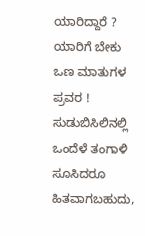ಯಾರಿದ್ದಾರೆ ? ಯಾರಿಗೆ ಬೇಕು ಒಣ ಮಾತುಗಳ ಪ್ರವರ !
ಸುಡುಬಿಸಿಲಿನಲ್ಲಿ ಒಂದೆಳೆ ತಂಗಾಳಿ ಸೂಸಿದರೂ ಹಿತವಾಗಬಹುದು,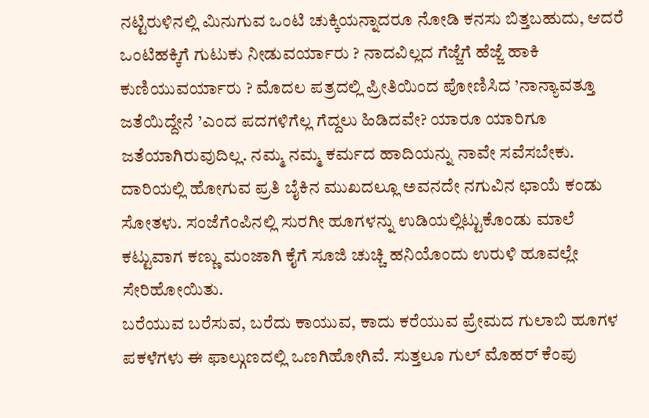ನಟ್ಟಿರುಳಿನಲ್ಲಿ ಮಿನುಗುವ ಒಂಟಿ ಚುಕ್ಕಿಯನ್ನಾದರೂ ನೋಡಿ ಕನಸು ಬಿತ್ತಬಹುದು, ಆದರೆ ಒಂಟಿಹಕ್ಕಿಗೆ ಗುಟುಕು ನೀಡುವರ್ಯಾರು ? ನಾದವಿಲ್ಲದ ಗೆಜ್ಜೆಗೆ ಹೆಜ್ಜೆ ಹಾಕಿ ಕುಣಿಯುವರ್ಯಾರು ? ಮೊದಲ ಪತ್ರದಲ್ಲಿ ಪ್ರೀತಿಯಿಂದ ಪೋಣಿಸಿದ ’ನಾನ್ಯಾವತ್ತೂ ಜತೆಯಿದ್ದೇನೆ ’ಎಂದ ಪದಗಳಿಗೆಲ್ಲ ಗೆದ್ದಲು ಹಿಡಿದವೇ? ಯಾರೂ ಯಾರಿಗೂ ಜತೆಯಾಗಿರುವುದಿಲ್ಲ. ನಮ್ಮ ನಮ್ಮ ಕರ್ಮದ ಹಾದಿಯನ್ನು ನಾವೇ ಸವೆಸಬೇಕು. ದಾರಿಯಲ್ಲಿ ಹೋಗುವ ಪ್ರತಿ ಬೈಕಿನ ಮುಖದಲ್ಲೂ ಅವನದೇ ನಗುವಿನ ಛಾಯೆ ಕಂಡು ಸೋತಳು. ಸಂಜೆಗೆಂಪಿನಲ್ಲಿ ಸುರಗೀ ಹೂಗಳನ್ನು ಉಡಿಯಲ್ಲಿಟ್ಟುಕೊಂಡು ಮಾಲೆ ಕಟ್ಟುವಾಗ ಕಣ್ಣು ಮಂಜಾಗಿ ಕೈಗೆ ಸೂಜಿ ಚುಚ್ಚಿ ಹನಿಯೊಂದು ಉರುಳಿ ಹೂವಲ್ಲೇ ಸೇರಿಹೋಯಿತು.
ಬರೆಯುವ ಬರೆಸುವ, ಬರೆದು ಕಾಯುವ, ಕಾದು ಕರೆಯುವ ಪ್ರೇಮದ ಗುಲಾಬಿ ಹೂಗಳ ಪಕಳೆಗಳು ಈ ಫಾಲ್ಗುಣದಲ್ಲಿ ಒಣಗಿಹೋಗಿವೆ. ಸುತ್ತಲೂ ಗುಲ್ ಮೊಹರ್ ಕೆಂಪು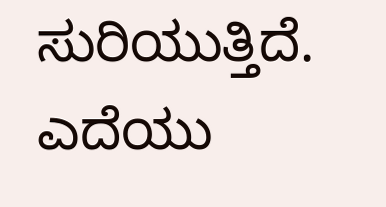ಸುರಿಯುತ್ತಿದೆ. ಎದೆಯು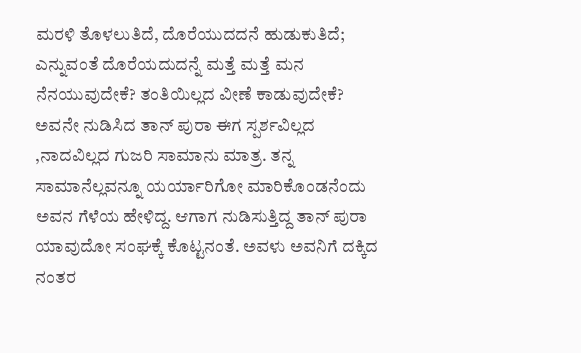ಮರಳಿ ತೊಳಲುತಿದೆ, ದೊರೆಯುದದನೆ ಹುಡುಕುತಿದೆ; ಎನ್ನುವಂತೆ ದೊರೆಯದುದನ್ನೆ ಮತ್ತೆ ಮತ್ತೆ ಮನ ನೆನಯುವುದೇಕೆ? ತಂತಿಯಿಲ್ಲದ ವೀಣೆ ಕಾಡುವುದೇಕೆ? ಅವನೇ ನುಡಿಸಿದ ತಾನ್ ಪುರಾ ಈಗ ಸ್ಪರ್ಶವಿಲ್ಲದ ,ನಾದವಿಲ್ಲದ ಗುಜರಿ ಸಾಮಾನು ಮಾತ್ರ. ತನ್ನ ಸಾಮಾನೆಲ್ಲವನ್ನೂ ಯರ್ಯಾರಿಗೋ ಮಾರಿಕೊಂಡನೆಂದು ಅವನ ಗೆಳೆಯ ಹೇಳಿದ್ದ. ಆಗಾಗ ನುಡಿಸುತ್ತಿದ್ದ ತಾನ್ ಪುರಾ ಯಾವುದೋ ಸಂಘಕ್ಕೆ ಕೊಟ್ಟನಂತೆ. ಅವಳು ಅವನಿಗೆ ದಕ್ಕಿದ ನಂತರ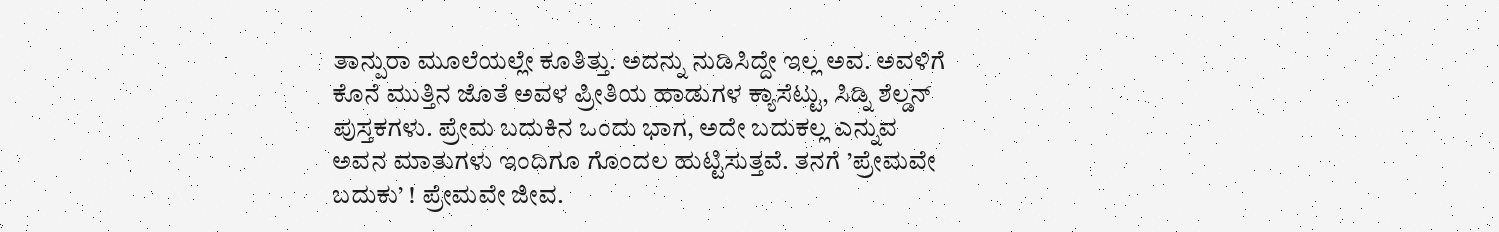ತಾನ್ಪುರಾ ಮೂಲೆಯಲ್ಲೇ ಕೂತಿತ್ತು. ಅದನ್ನು ನುಡಿಸಿದ್ದೇ ಇಲ್ಲ ಅವ. ಅವಳಿಗೆ ಕೊನೆ ಮುತ್ತಿನ ಜೊತೆ ಅವಳ ಪ್ರೀತಿಯ ಹಾಡುಗಳ ಕ್ಯಾಸೆಟ್ಟು, ಸಿಡ್ನಿ ಶೆಲ್ಡನ್ ಪುಸ್ತಕಗಳು. ಪ್ರೇಮ ಬದುಕಿನ ಒಂದು ಭಾಗ, ಅದೇ ಬದುಕಲ್ಲ ಎನ್ನುವ ಅವನ ಮಾತುಗಳು ಇಂದಿಗೂ ಗೊಂದಲ ಹುಟ್ಟಿಸುತ್ತವೆ. ತನಗೆ ’ಪ್ರೇಮವೇ ಬದುಕು’ ! ಪ್ರೇಮವೇ ಜೀವ.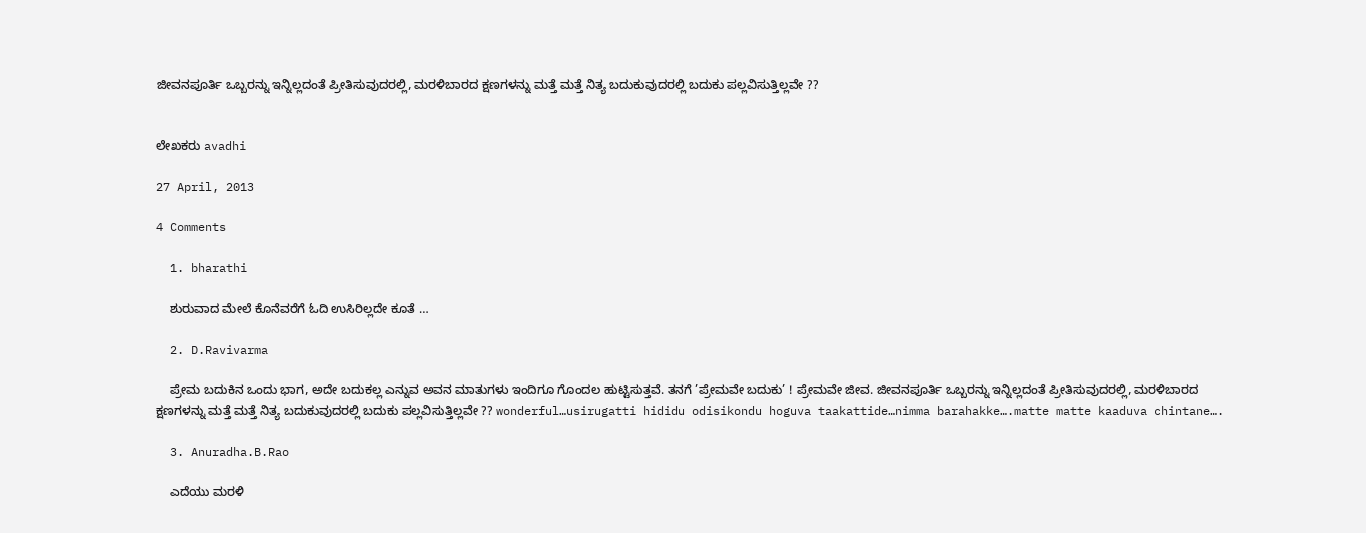ಜೀವನಪೂರ್ತಿ ಒಬ್ಬರನ್ನು ಇನ್ನಿಲ್ಲದಂತೆ ಪ್ರೀತಿಸುವುದರಲ್ಲಿ, ಮರಳಿಬಾರದ ಕ್ಷಣಗಳನ್ನು ಮತ್ತೆ ಮತ್ತೆ ನಿತ್ಯ ಬದುಕುವುದರಲ್ಲಿ ಬದುಕು ಪಲ್ಲವಿಸುತ್ತಿಲ್ಲವೇ ??


ಲೇಖಕರು avadhi

27 April, 2013

4 Comments

  1. bharathi

    ಶುರುವಾದ ಮೇಲೆ ಕೊನೆವರೆಗೆ ಓದಿ ಉಸಿರಿಲ್ಲದೇ ಕೂತೆ …

  2. D.Ravivarma

    ಪ್ರೇಮ ಬದುಕಿನ ಒಂದು ಭಾಗ, ಅದೇ ಬದುಕಲ್ಲ ಎನ್ನುವ ಅವನ ಮಾತುಗಳು ಇಂದಿಗೂ ಗೊಂದಲ ಹುಟ್ಟಿಸುತ್ತವೆ. ತನಗೆ ’ಪ್ರೇಮವೇ ಬದುಕು’ ! ಪ್ರೇಮವೇ ಜೀವ. ಜೀವನಪೂರ್ತಿ ಒಬ್ಬರನ್ನು ಇನ್ನಿಲ್ಲದಂತೆ ಪ್ರೀತಿಸುವುದರಲ್ಲಿ, ಮರಳಿಬಾರದ ಕ್ಷಣಗಳನ್ನು ಮತ್ತೆ ಮತ್ತೆ ನಿತ್ಯ ಬದುಕುವುದರಲ್ಲಿ ಬದುಕು ಪಲ್ಲವಿಸುತ್ತಿಲ್ಲವೇ ?? wonderful…usirugatti hididu odisikondu hoguva taakattide…nimma barahakke….matte matte kaaduva chintane….

  3. Anuradha.B.Rao

    ಎದೆಯು ಮರಳಿ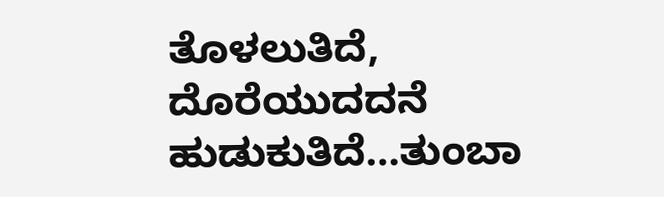ತೊಳಲುತಿದೆ, ದೊರೆಯುದದನೆ ಹುಡುಕುತಿದೆ…ತುಂಬಾ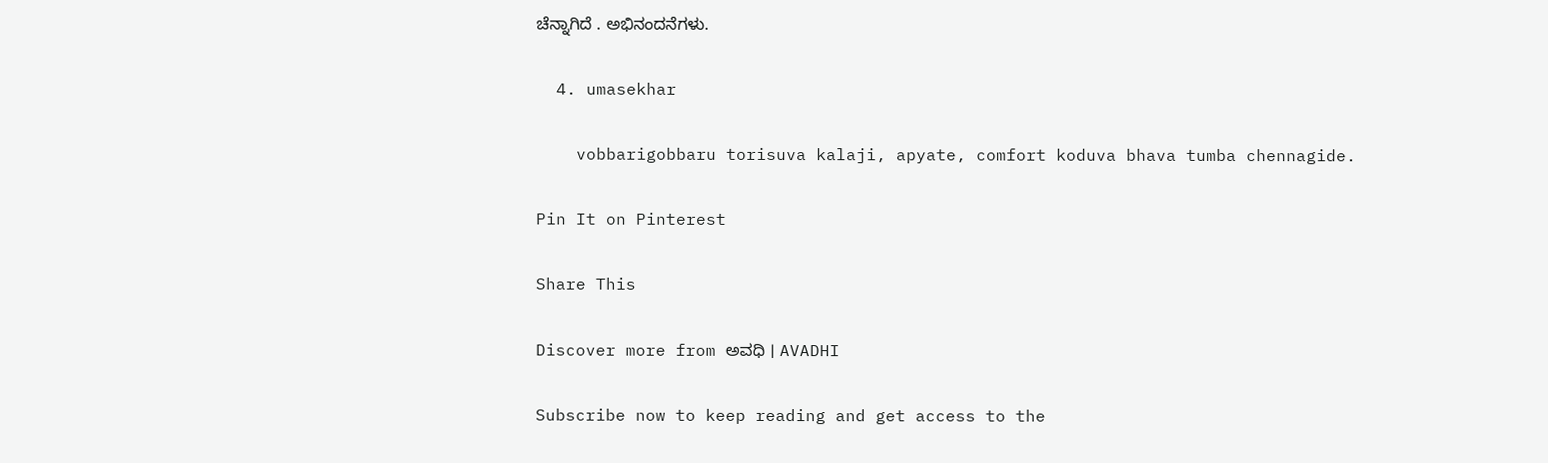ಚೆನ್ನಾಗಿದೆ . ಅಭಿನಂದನೆಗಳು.

  4. umasekhar

    vobbarigobbaru torisuva kalaji, apyate, comfort koduva bhava tumba chennagide.

Pin It on Pinterest

Share This

Discover more from ಅವಧಿ । AVADHI

Subscribe now to keep reading and get access to the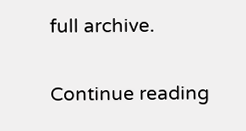full archive.

Continue reading